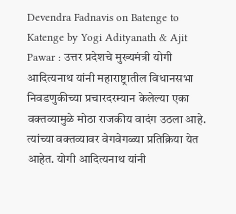Devendra Fadnavis on Batenge to Katenge by Yogi Adityanath & Ajit Pawar : उत्तर प्रदेशचे मुख्यमंत्री योगी आदित्यनाथ यांनी महाराष्ट्रातील विधानसभा निवडणुकीच्या प्रचारदरम्यान केलेल्या एका वक्तव्यामुळे मोठा राजकीय वादंग उठला आहे. त्यांच्या वक्तव्यावर वेगवेगळ्या प्रतिक्रिया येत आहेत. योगी आदित्यनाथ यांनी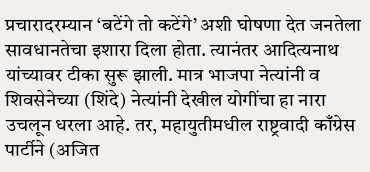प्रचारादरम्यान ‘बटेंगे तो कटेंगे’ अशी घोषणा देत जनतेला सावधानतेचा इशारा दिला होता. त्यानंतर आदित्यनाथ यांच्यावर टीका सुरू झाली. मात्र भाजपा नेत्यांनी व शिवसेनेच्या (शिंदे) नेत्यांनी देखील योगींचा हा नारा उचलून धरला आहे. तर, महायुतीमधील राष्ट्रवादी काँग्रेस पार्टीने (अजित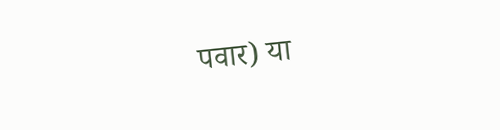पवार) या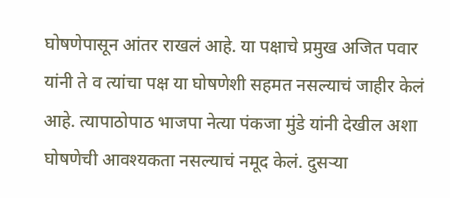घोषणेपासून आंतर राखलं आहे. या पक्षाचे प्रमुख अजित पवार यांनी ते व त्यांचा पक्ष या घोषणेशी सहमत नसल्याचं जाहीर केलं आहे. त्यापाठोपाठ भाजपा नेत्या पंकजा मुंडे यांनी देखील अशा घोषणेची आवश्यकता नसल्याचं नमूद केलं. दुसऱ्या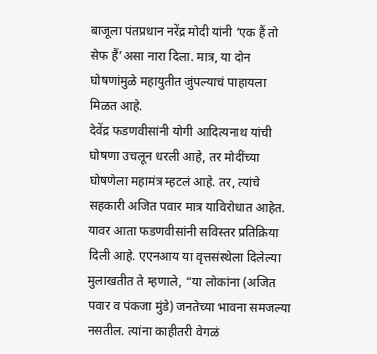बाजूला पंतप्रधान नरेंद्र मोदी यांनी ‘एक हैं तो सेफ हैं’असा नारा दिला. मात्र, या दोन घोषणांमुळे महायुतीत जुंपल्याचं पाहायला मिळत आहे.
देवेंद्र फडणवीसांनी योगी आदित्यनाथ यांची घोषणा उचलून धरली आहे, तर मोदींच्या घोषणेला महामंत्र म्हटलं आहे. तर, त्यांचे सहकारी अजित पवार मात्र याविरोधात आहेत. यावर आता फडणवीसांनी सविस्तर प्रतिक्रिया दिली आहे. एएनआय या वृत्तसंस्थेला दिलेल्या मुलाखतीत ते म्हणाले, “या लोकांना (अजित पवार व पंकजा मुंडे) जनतेच्या भावना समजल्या नसतील. त्यांना काहीतरी वेगळं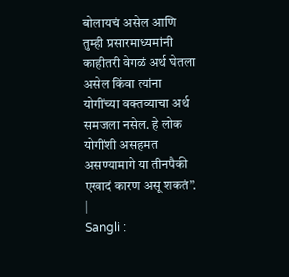बोलायचं असेल आणि तुम्ही प्रसारमाध्यमांनी काहीतरी वेगळं अर्थ घेतला असेल किंवा त्यांना योगींच्या वक्तव्याचा अर्थ समजला नसेल. हे लोक योगींशी असहमत असण्यामागे या तीनपैकी एखादं कारण असू शकतं”.
|
Sangli :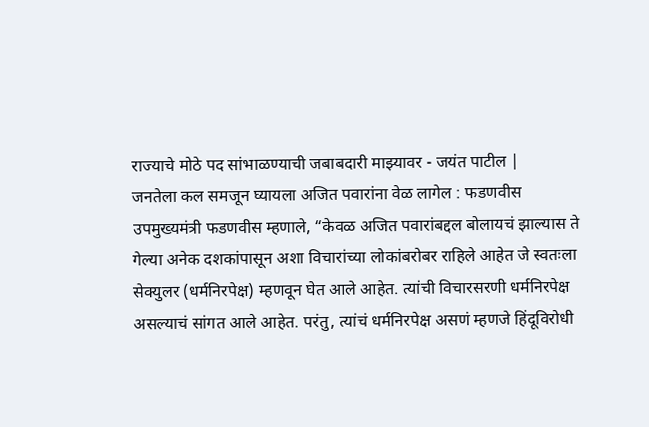राज्याचे मोठे पद सांभाळण्याची जबाबदारी माझ्यावर - जयंत पाटील |
जनतेला कल समजून घ्यायला अजित पवारांना वेळ लागेल : फडणवीस
उपमुख्यमंत्री फडणवीस म्हणाले, “केवळ अजित पवारांबद्दल बोलायचं झाल्यास ते गेल्या अनेक दशकांपासून अशा विचारांच्या लोकांबरोबर राहिले आहेत जे स्वतःला सेक्युलर (धर्मनिरपेक्ष) म्हणवून घेत आले आहेत. त्यांची विचारसरणी धर्मनिरपेक्ष असल्याचं सांगत आले आहेत. परंतु, त्यांचं धर्मनिरपेक्ष असणं म्हणजे हिंदूविरोधी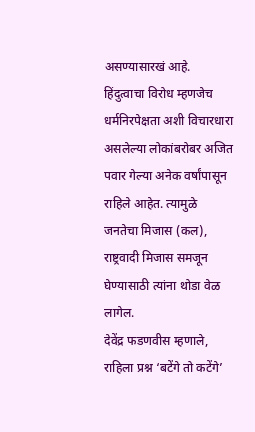असण्यासारखं आहे. हिंदुत्वाचा विरोध म्हणजेच धर्मनिरपेक्षता अशी विचारधारा असलेल्या लोकांबरोबर अजित पवार गेल्या अनेक वर्षांपासून राहिले आहेत. त्यामुळे जनतेचा मिजास (कल), राष्ट्रवादी मिजास समजून घेण्यासाठी त्यांना थोडा वेळ लागेल.
देवेंद्र फडणवीस म्हणाले, राहिला प्रश्न ‘बटेंगे तो कटेंगे’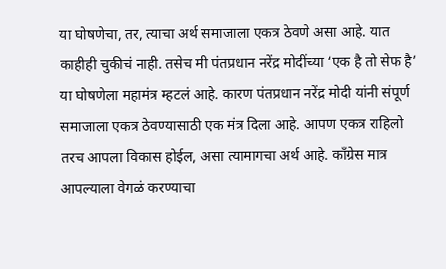या घोषणेचा, तर, त्याचा अर्थ समाजाला एकत्र ठेवणे असा आहे. यात काहीही चुकीचं नाही. तसेच मी पंतप्रधान नरेंद्र मोदींच्या ‘एक है तो सेफ है’ या घोषणेला महामंत्र म्हटलं आहे. कारण पंतप्रधान नरेंद्र मोदी यांनी संपूर्ण समाजाला एकत्र ठेवण्यासाठी एक मंत्र दिला आहे. आपण एकत्र राहिलो तरच आपला विकास होईल, असा त्यामागचा अर्थ आहे. काँग्रेस मात्र आपल्याला वेगळं करण्याचा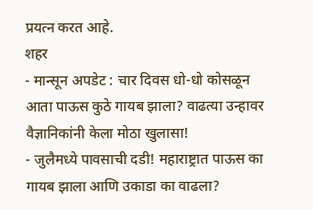प्रयत्न करत आहे.
शहर
- मान्सून अपडेट : चार दिवस धो-धो कोसळून आता पाऊस कुठे गायब झाला? वाढत्या उन्हावर वैज्ञानिकांनी केला मोठा खुलासा!
- जुलैमध्ये पावसाची दडी! महाराष्ट्रात पाऊस का गायब झाला आणि उकाडा का वाढला?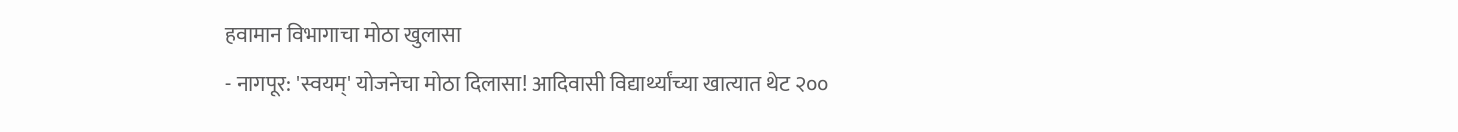हवामान विभागाचा मोठा खुलासा
- नागपूर: 'स्वयम्' योजनेचा मोठा दिलासा! आदिवासी विद्यार्थ्यांच्या खात्यात थेट २००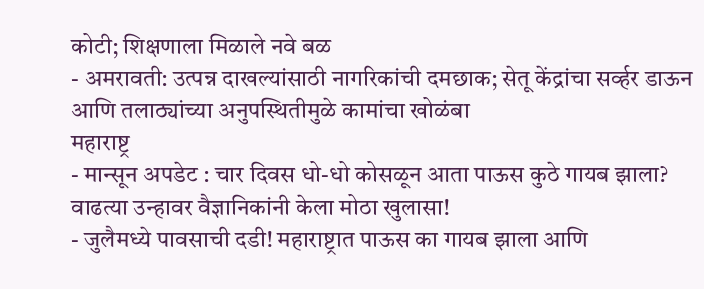कोटी; शिक्षणाला मिळाले नवे बळ
- अमरावती: उत्पन्न दाखल्यांसाठी नागरिकांची दमछाक; सेतू केंद्रांचा सर्व्हर डाऊन आणि तलाठ्यांच्या अनुपस्थितीमुळे कामांचा खोळंबा
महाराष्ट्र
- मान्सून अपडेट : चार दिवस धो-धो कोसळून आता पाऊस कुठे गायब झाला? वाढत्या उन्हावर वैज्ञानिकांनी केला मोठा खुलासा!
- जुलैमध्ये पावसाची दडी! महाराष्ट्रात पाऊस का गायब झाला आणि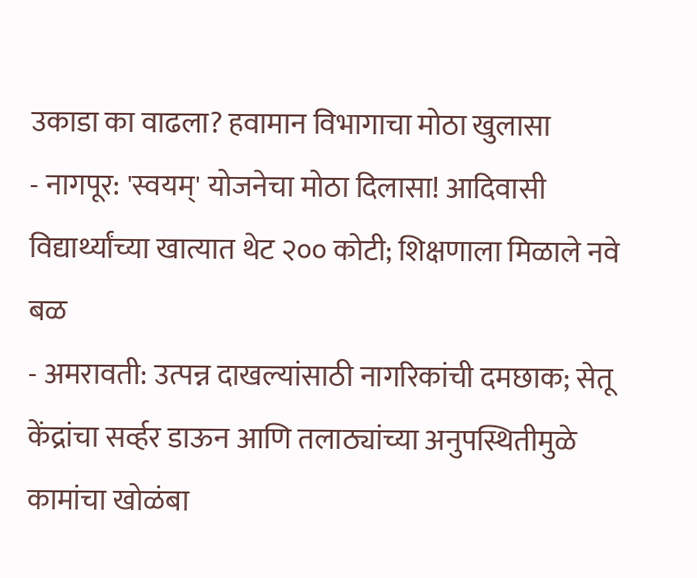उकाडा का वाढला? हवामान विभागाचा मोठा खुलासा
- नागपूर: 'स्वयम्' योजनेचा मोठा दिलासा! आदिवासी विद्यार्थ्यांच्या खात्यात थेट २०० कोटी; शिक्षणाला मिळाले नवे बळ
- अमरावती: उत्पन्न दाखल्यांसाठी नागरिकांची दमछाक; सेतू केंद्रांचा सर्व्हर डाऊन आणि तलाठ्यांच्या अनुपस्थितीमुळे कामांचा खोळंबा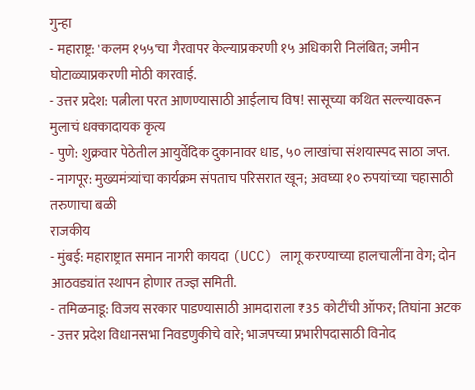गुन्हा
- महाराष्ट्र: 'कलम १५५'चा गैरवापर केल्याप्रकरणी १५ अधिकारी निलंबित; जमीन घोटाळ्याप्रकरणी मोठी कारवाई.
- उत्तर प्रदेश: पत्नीला परत आणण्यासाठी आईलाच विष! सासूच्या कथित सल्ल्यावरून मुलाचं धक्कादायक कृत्य
- पुणे: शुक्रवार पेठेतील आयुर्वेदिक दुकानावर धाड, ५० लाखांचा संशयास्पद साठा जप्त.
- नागपूर: मुख्यमंत्र्यांचा कार्यक्रम संपताच परिसरात खून; अवघ्या १० रुपयांच्या चहासाठी तरुणाचा बळी
राजकीय
- मुंबई: महाराष्ट्रात समान नागरी कायदा (UCC) लागू करण्याच्या हालचालींना वेग; दोन आठवड्यांत स्थापन होणार तज्ज्ञ समिती.
- तमिळनाडू: विजय सरकार पाडण्यासाठी आमदाराला ₹35 कोटींची ऑफर; तिघांना अटक
- उत्तर प्रदेश विधानसभा निवडणुकीचे वारे; भाजपच्या प्रभारीपदासाठी विनोद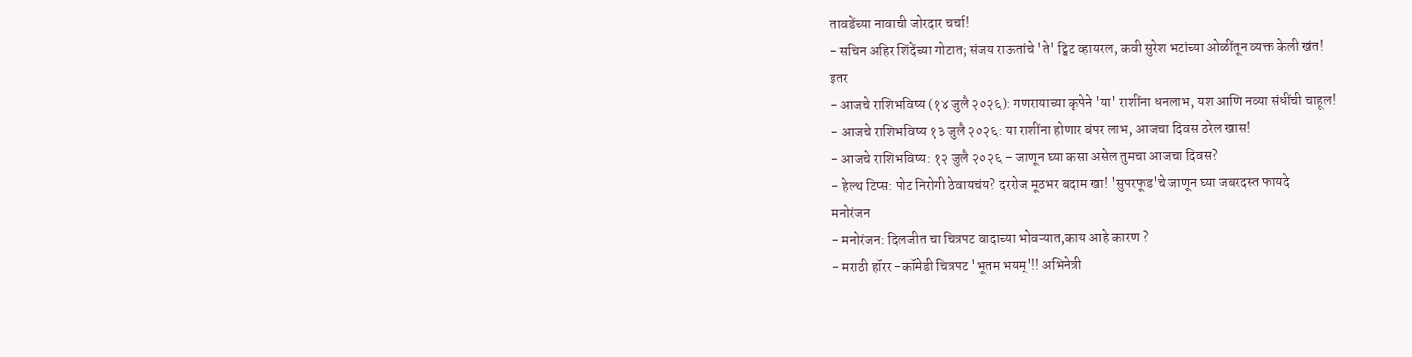तावडेंच्या नावाची जोरदार चर्चा!
- सचिन अहिर शिंदेंच्या गोटात; संजय राऊतांचे 'ते' ट्विट व्हायरल, कवी सुरेश भटांच्या ओळींतून व्यक्त केली खंत!
इतर
- आजचे राशिभविष्य (१४ जुलै २०२६): गणरायाच्या कृपेने 'या' राशींना धनलाभ, यश आणि नव्या संधींची चाहूल!
- आजचे राशिभविष्य १३ जुलै २०२६: या राशींना होणार बंपर लाभ, आजचा दिवस ठरेल खास!
- आजचे राशिभविष्य: १२ जुलै २०२६ – जाणून घ्या कसा असेल तुमचा आजचा दिवस?
- हेल्थ टिप्स: पोट निरोगी ठेवायचंय? दररोज मूठभर बदाम खा! 'सुपरफूड'चे जाणून घ्या जबरदस्त फायदे
मनोरंजन
- मनोरंजन: दिलजीत चा चित्रपट वादाच्या भोवऱ्यात,काय आहे कारण ?
- मराठी हॉरर -कॉमेडी चित्रपट 'भूतम भयम्'!! अभिनेत्री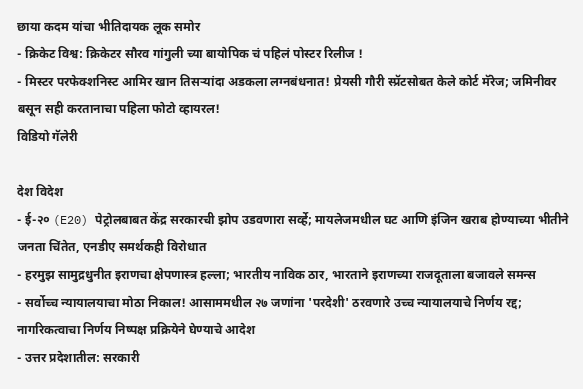छाया कदम यांचा भीतिदायक लूक समोर
- क्रिकेट विश्व: क्रिकेटर सौरव गांगुली च्या बायोपिक चं पहिलं पोस्टर रिलीज !
- मिस्टर परफेक्शनिस्ट आमिर खान तिसऱ्यांदा अडकला लग्नबंधनात! प्रेयसी गौरी स्प्रॅटसोबत केले कोर्ट मॅरेज; जमिनीवर बसून सही करतानाचा पहिला फोटो व्हायरल!
विडियो गॅलेरी

देश विदेश
- ई-२० (E20) पेट्रोलबाबत केंद्र सरकारची झोप उडवणारा सर्व्हे; मायलेजमधील घट आणि इंजिन खराब होण्याच्या भीतीने जनता चिंतेत, एनडीए समर्थकही विरोधात
- हरमुझ सामुद्रधुनीत इराणचा क्षेपणास्त्र हल्ला; भारतीय नाविक ठार, भारताने इराणच्या राजदूताला बजावले समन्स
- सर्वोच्च न्यायालयाचा मोठा निकाल! आसाममधील २७ जणांना 'परदेशी' ठरवणारे उच्च न्यायालयाचे निर्णय रद्द; नागरिकत्वाचा निर्णय निष्पक्ष प्रक्रियेने घेण्याचे आदेश
- उत्तर प्रदेशातील: सरकारी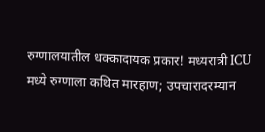रुग्णालयातील धक्कादायक प्रकार! मध्यरात्री ICU मध्ये रुग्णाला कथित मारहाण; उपचारादरम्यान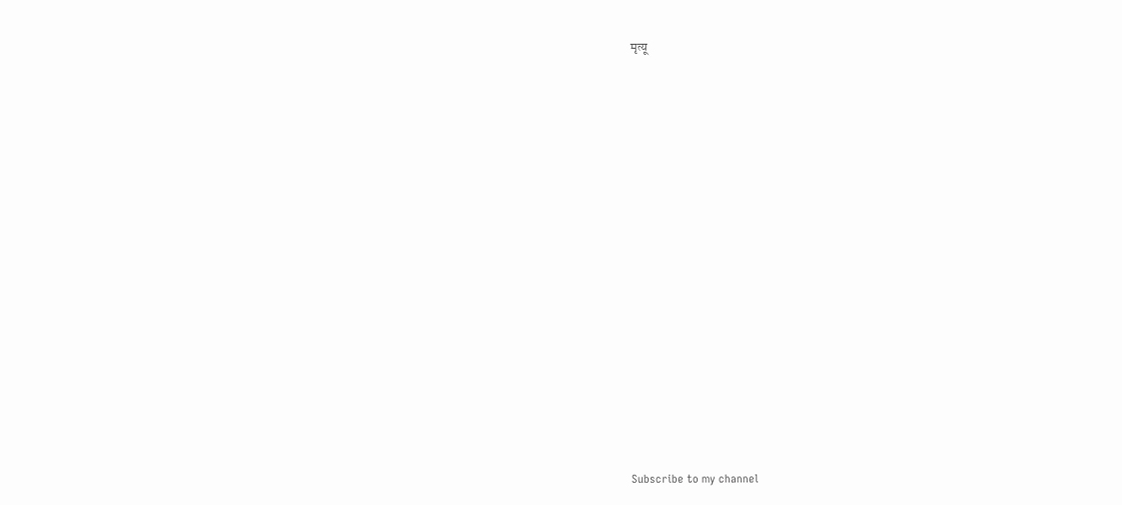मृत्यू


























Subscribe to my channel